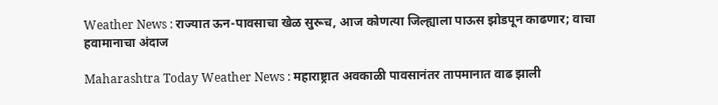Weather News : राज्यात ऊन-पावसाचा खेळ सुरूच, आज कोणत्या जिल्ह्याला पाऊस झोडपून काढणार; वाचा हवामानाचा अंदाज

Maharashtra Today Weather News : महाराष्ट्रात अवकाळी पावसानंतर तापमानात वाढ झाली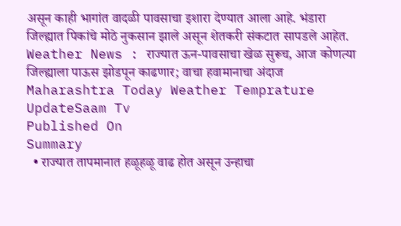असून काही भागांत वादळी पावसाचा इशारा देण्यात आला आहे. भंडारा जिल्ह्यात पिकांचे मोठे नुकसान झाले असून शेतकरी संकटात सापडले आहेत.
Weather News : राज्यात ऊन-पावसाचा खेळ सुरूच, आज कोणत्या जिल्ह्याला पाऊस झोडपून काढणार; वाचा हवामानाचा अंदाज
Maharashtra Today Weather Temprature UpdateSaam Tv
Published On
Summary
  • राज्यात तापमानात हळूहळू वाढ होत असून उन्हाचा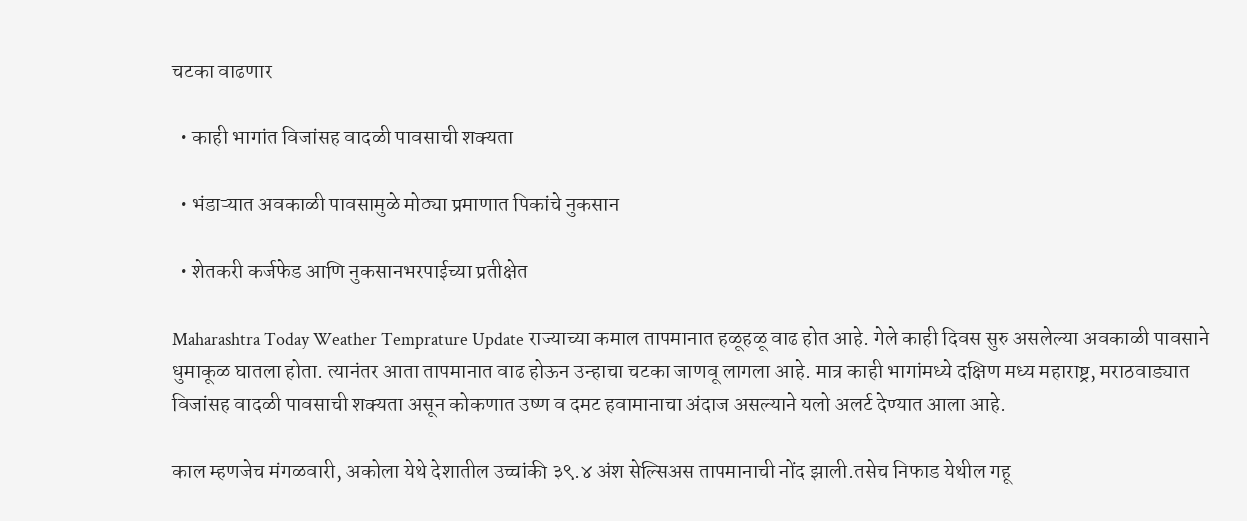चटका वाढणार

  • काही भागांत विजांसह वादळी पावसाची शक्यता

  • भंडाऱ्यात अवकाळी पावसामुळे मोठ्या प्रमाणात पिकांचे नुकसान

  • शेतकरी कर्जफेड आणि नुकसानभरपाईच्या प्रतीक्षेत

Maharashtra Today Weather Temprature Update राज्याच्या कमाल तापमानात हळूहळू वाढ होत आहे. गेले काही दिवस सुरु असलेल्या अवकाळी पावसाने धुमाकूळ घातला होता. त्यानंतर आता तापमानात वाढ होऊन उन्हाचा चटका जाणवू लागला आहे. मात्र काही भागांमध्ये दक्षिण मध्य महाराष्ट्र, मराठवाड्यात विजांसह वादळी पावसाची शक्यता असून कोकणात उष्ण व दमट हवामानाचा अंदाज असल्याने यलो अलर्ट देण्यात आला आहे.

काल म्हणजेच मंगळवारी, अकोला येथे देशातील उच्चांकी ३९.४ अंश सेल्सिअस तापमानाची नोंद झाली.तसेच निफाड येथील गहू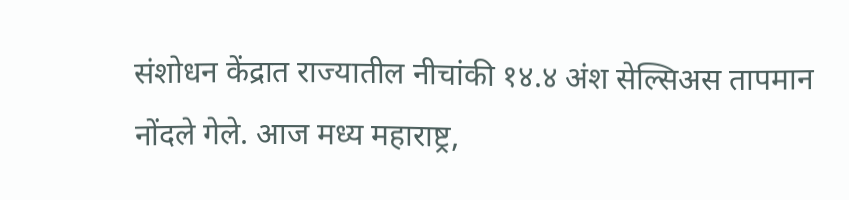संशोधन केंद्रात राज्यातील नीचांकी १४.४ अंश सेल्सिअस तापमान नोंदले गेले. आज मध्य महाराष्ट्र,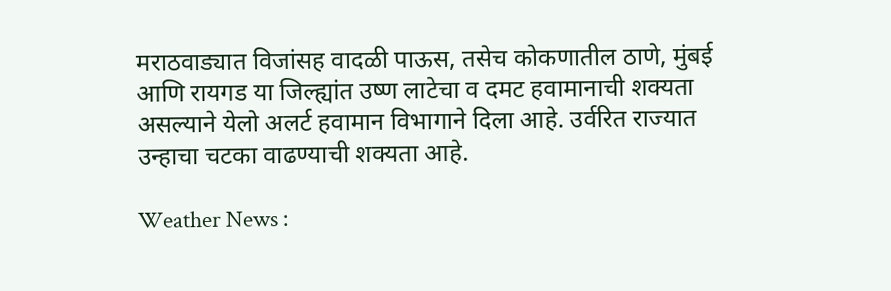मराठवाड्यात विजांसह वादळी पाऊस, तसेच कोकणातील ठाणे, मुंबई आणि रायगड या जिल्ह्यांत उष्ण लाटेचा व दमट हवामानाची शक्यता असल्याने येलो अलर्ट हवामान विभागाने दिला आहे. उर्वरित राज्यात उन्हाचा चटका वाढण्याची शक्यता आहे.

Weather News :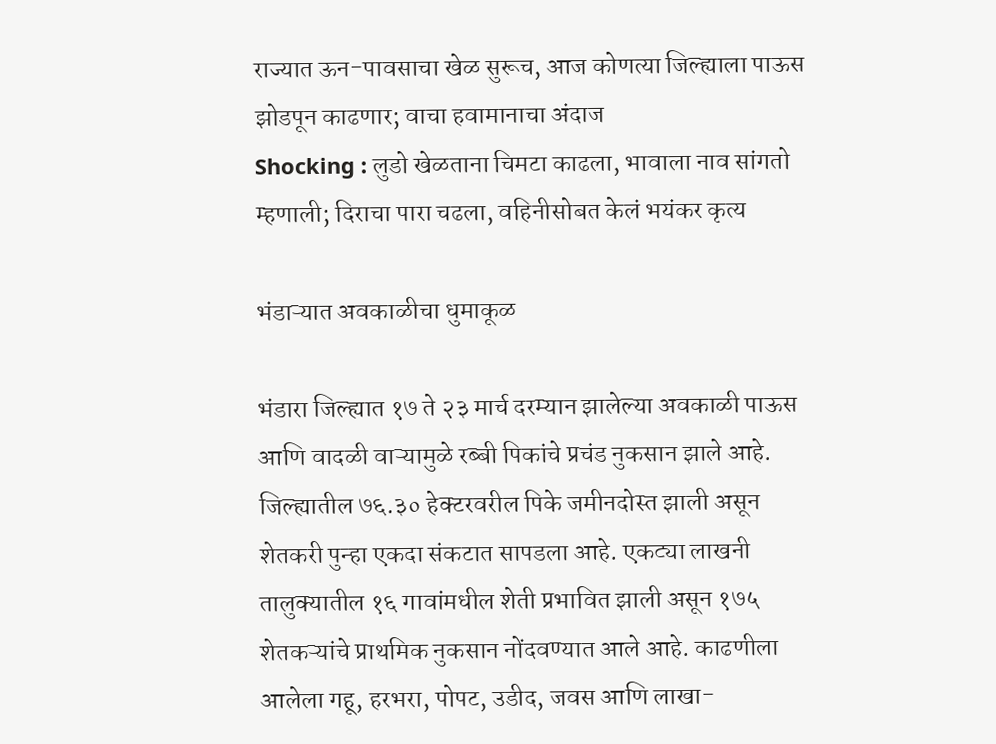राज्यात ऊन-पावसाचा खेळ सुरूच, आज कोणत्या जिल्ह्याला पाऊस झोडपून काढणार; वाचा हवामानाचा अंदाज
Shocking : लुडो खेळताना चिमटा काढला, भावाला नाव सांगतो म्हणाली; दिराचा पारा चढला, वहिनीसोबत केलं भयंकर कृत्य

भंडाऱ्यात अवकाळीचा धुमाकूळ

भंडारा जिल्ह्यात १७ ते २३ मार्च दरम्यान झालेल्या अवकाळी पाऊस आणि वादळी वाऱ्यामुळे रब्बी पिकांचे प्रचंड नुकसान झाले आहे. जिल्ह्यातील ७६.३० हेक्टरवरील पिके जमीनदोस्त झाली असून शेतकरी पुन्हा एकदा संकटात सापडला आहे. एकट्या लाखनी तालुक्यातील १६ गावांमधील शेती प्रभावित झाली असून १७५ शेतकऱ्यांचे प्राथमिक नुकसान नोंदवण्यात आले आहे. काढणीला आलेला गहू, हरभरा, पोपट, उडीद, जवस आणि लाखा-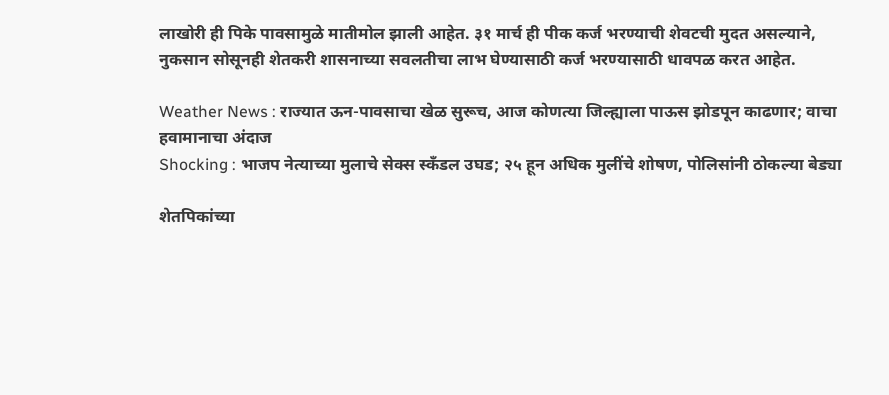लाखोरी ही पिके पावसामुळे मातीमोल झाली आहेत. ३१ मार्च ही पीक कर्ज भरण्याची शेवटची मुदत असल्याने, नुकसान सोसूनही शेतकरी शासनाच्या सवलतीचा लाभ घेण्यासाठी कर्ज भरण्यासाठी धावपळ करत आहेत.

Weather News : राज्यात ऊन-पावसाचा खेळ सुरूच, आज कोणत्या जिल्ह्याला पाऊस झोडपून काढणार; वाचा हवामानाचा अंदाज
Shocking : भाजप नेत्याच्या मुलाचे सेक्स स्कँडल उघड; २५ हून अधिक मुलींचे शोषण, पोलिसांनी ठोकल्या बेड्या

शेतपिकांच्या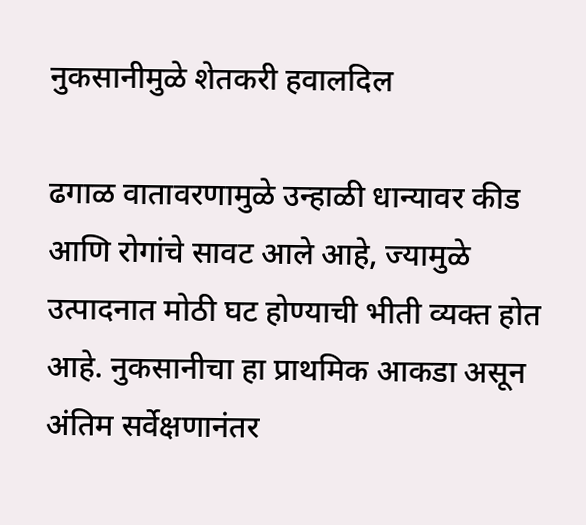नुकसानीमुळे शेतकरी हवालदिल

ढगाळ वातावरणामुळे उन्हाळी धान्यावर कीड आणि रोगांचे सावट आले आहे, ज्यामुळे उत्पादनात मोठी घट होण्याची भीती व्यक्त होत आहे. नुकसानीचा हा प्राथमिक आकडा असून अंतिम सर्वेक्षणानंतर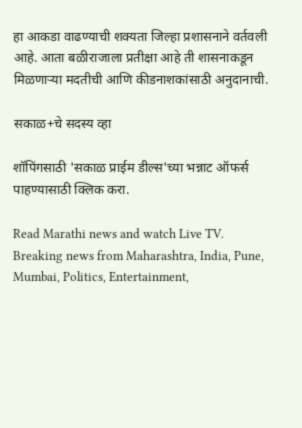हा आकडा वाढण्याची शक्यता जिल्हा प्रशासनाने वर्तवली आहे. आता बळीराजाला प्रतीक्षा आहे ती शासनाकडून मिळणाऱ्या मदतीची आणि कीडनाशकांसाठी अनुदानाची.

सकाळ+चे सदस्य व्हा

शॉपिंगसाठी 'सकाळ प्राईम डील्स'च्या भन्नाट ऑफर्स पाहण्यासाठी क्लिक करा.

Read Marathi news and watch Live TV. Breaking news from Maharashtra, India, Pune, Mumbai, Politics, Entertainment,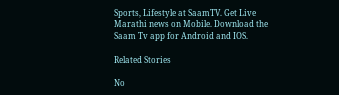Sports, Lifestyle at SaamTV. Get Live Marathi news on Mobile. Download the Saam Tv app for Android and IOS.

Related Stories

No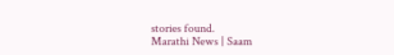stories found.
Marathi News | Saam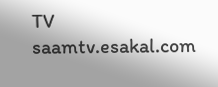TV
saamtv.esakal.com